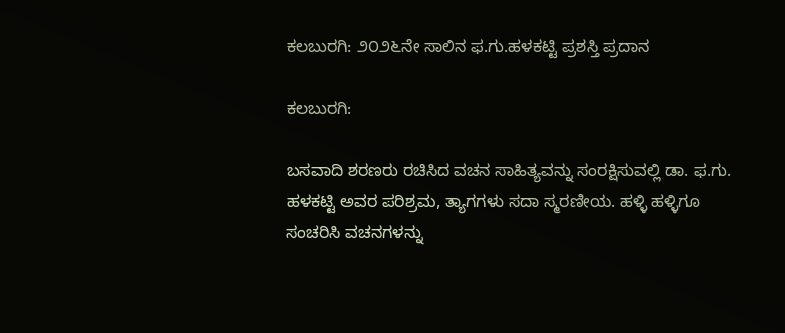ಕಲಬುರಗಿ: ೨೦೨೬ನೇ ಸಾಲಿನ ಫ.ಗು.ಹಳಕಟ್ಟಿ ಪ್ರಶಸ್ತಿ ಪ್ರದಾನ

ಕಲಬುರಗಿ:

ಬಸವಾದಿ ಶರಣರು ರಚಿಸಿದ ವಚನ ಸಾಹಿತ್ಯವನ್ನು ಸಂರಕ್ಷಿಸುವಲ್ಲಿ ಡಾ. ಫ.ಗು. ಹಳಕಟ್ಟಿ ಅವರ ಪರಿಶ್ರಮ, ತ್ಯಾಗಗಳು ಸದಾ ಸ್ಮರಣೀಯ. ಹಳ್ಳಿ ಹಳ್ಳಿಗೂ ಸಂಚರಿಸಿ ವಚನಗಳನ್ನು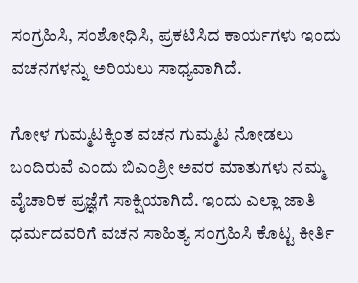ಸಂಗ್ರಹಿಸಿ, ಸಂಶೋಧಿಸಿ, ಪ್ರಕಟಿಸಿದ ಕಾರ್ಯಗಳು ಇಂದು ವಚನಗಳನ್ನು ಅರಿಯಲು ಸಾಧ್ಯವಾಗಿದೆ.

ಗೋಳ ಗುಮ್ಮಟಕ್ಕಿಂತ ವಚನ ಗುಮ್ಮಟ ನೋಡಲು ಬಂದಿರುವೆ ಎಂದು ಬಿಎಂಶ್ರೀ ಅವರ ಮಾತುಗಳು ನಮ್ಮ ವೈಚಾರಿಕ ಪ್ರಜ್ಞೆಗೆ ಸಾಕ್ಷಿಯಾಗಿದೆ. ಇಂದು ಎಲ್ಲಾ ಜಾತಿ ಧರ್ಮದವರಿಗೆ ವಚನ ಸಾಹಿತ್ಯ ಸಂಗ್ರಹಿಸಿ ಕೊಟ್ಟ ಕೀರ್ತಿ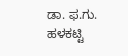ಡಾ. ಫ.ಗು. ಹಳಕಟ್ಟಿ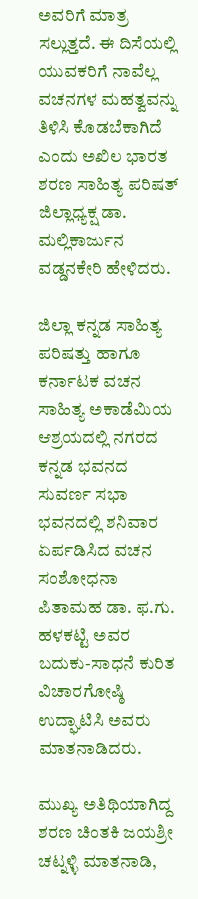ಅವರಿಗೆ ಮಾತ್ರ ಸಲ್ಲುತ್ತದೆ. ಈ ದಿಸೆಯಲ್ಲಿ ಯುವಕರಿಗೆ ನಾವೆಲ್ಲ ವಚನಗಳ ಮಹತ್ವವನ್ನು ತಿಳಿಸಿ ಕೊಡಬೆಕಾಗಿದೆ ಎಂದು ಅಖಿಲ ಭಾರತ ಶರಣ ಸಾಹಿತ್ಯ ಪರಿಷತ್ ಜಿಲ್ಲಾಧ್ಯಕ್ಷ ಡಾ. ಮಲ್ಲಿಕಾರ್ಜುನ ವಡ್ಡನಕೇರಿ ಹೇಳಿದರು.

ಜಿಲ್ಲಾ ಕನ್ನಡ ಸಾಹಿತ್ಯ ಪರಿಷತ್ತು ಹಾಗೂ ಕರ್ನಾಟಕ ವಚನ ಸಾಹಿತ್ಯ ಅಕಾಡೆಮಿಯ ಆಶ್ರಯದಲ್ಲಿ ನಗರದ ಕನ್ನಡ ಭವನದ ಸುವರ್ಣ ಸಭಾ ಭವನದಲ್ಲಿ ಶನಿವಾರ ಏರ್ಪಡಿಸಿದ ವಚನ ಸಂಶೋಧನಾ ಪಿತಾಮಹ ಡಾ. ಫ.ಗು. ಹಳಕಟ್ಟಿ ಅವರ ಬದುಕು-ಸಾಧನೆ ಕುರಿತ ವಿಚಾರಗೋಷ್ಠಿ ಉದ್ಘಾಟಿಸಿ ಅವರು ಮಾತನಾಡಿದರು.

ಮುಖ್ಯ ಅತಿಥಿಯಾಗಿದ್ದ ಶರಣ ಚಿಂತಕಿ ಜಯಶ್ರೀ ಚಟ್ನಳ್ಳಿ ಮಾತನಾಡಿ,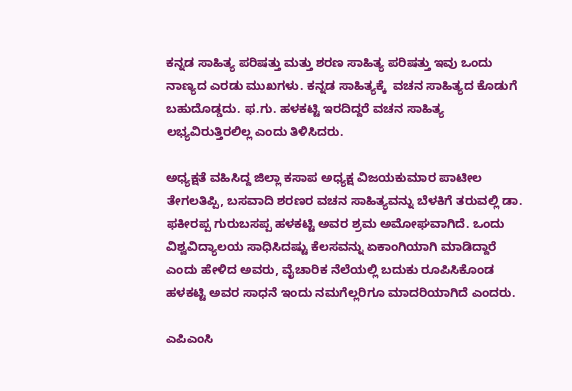ಕನ್ನಡ ಸಾಹಿತ್ಯ ಪರಿಷತ್ತು ಮತ್ತು ಶರಣ ಸಾಹಿತ್ಯ ಪರಿಷತ್ತು ಇವು ಒಂದು ನಾಣ್ಯದ ಎರಡು ಮುಖಗಳು. ಕನ್ನಡ ಸಾಹಿತ್ಯಕ್ಕೆ  ವಚನ ಸಾಹಿತ್ಯದ ಕೊಡುಗೆ ಬಹುದೊಡ್ಡದು. ಫ.ಗು. ಹಳಕಟ್ಟಿ ಇರದಿದ್ದರೆ ವಚನ ಸಾಹಿತ್ಯ ಲಭ್ಯವಿರುತ್ತಿರಲಿಲ್ಲ ಎಂದು ತಿಳಿಸಿದರು.

ಅಧ್ಯಕ್ಷತೆ ವಹಿಸಿದ್ದ ಜಿಲ್ಲಾ ಕಸಾಪ ಅಧ್ಯಕ್ಷ ವಿಜಯಕುಮಾರ ಪಾಟೀಲ ತೇಗಲತಿಪ್ಪಿ, ಬಸವಾದಿ ಶರಣರ ವಚನ ಸಾಹಿತ್ಯವನ್ನು ಬೆಳಕಿಗೆ ತರುವಲ್ಲಿ ಡಾ. ಫಕೀರಪ್ಪ ಗುರುಬಸಪ್ಪ ಹಳಕಟ್ಟಿ ಅವರ ಶ್ರಮ ಅಮೋಘವಾಗಿದೆ. ಒಂದು ವಿಶ್ವವಿದ್ಯಾಲಯ ಸಾಧಿಸಿದಷ್ಟು ಕೆಲಸವನ್ನು ಏಕಾಂಗಿಯಾಗಿ ಮಾಡಿದ್ದಾರೆ ಎಂದು ಹೇಳಿದ ಅವರು, ವೈಚಾರಿಕ ನೆಲೆಯಲ್ಲಿ ಬದುಕು ರೂಪಿಸಿಕೊಂಡ ಹಳಕಟ್ಟಿ ಅವರ ಸಾಧನೆ ಇಂದು ನಮಗೆಲ್ಲರಿಗೂ ಮಾದರಿಯಾಗಿದೆ ಎಂದರು.

ಎಪಿಎಂಸಿ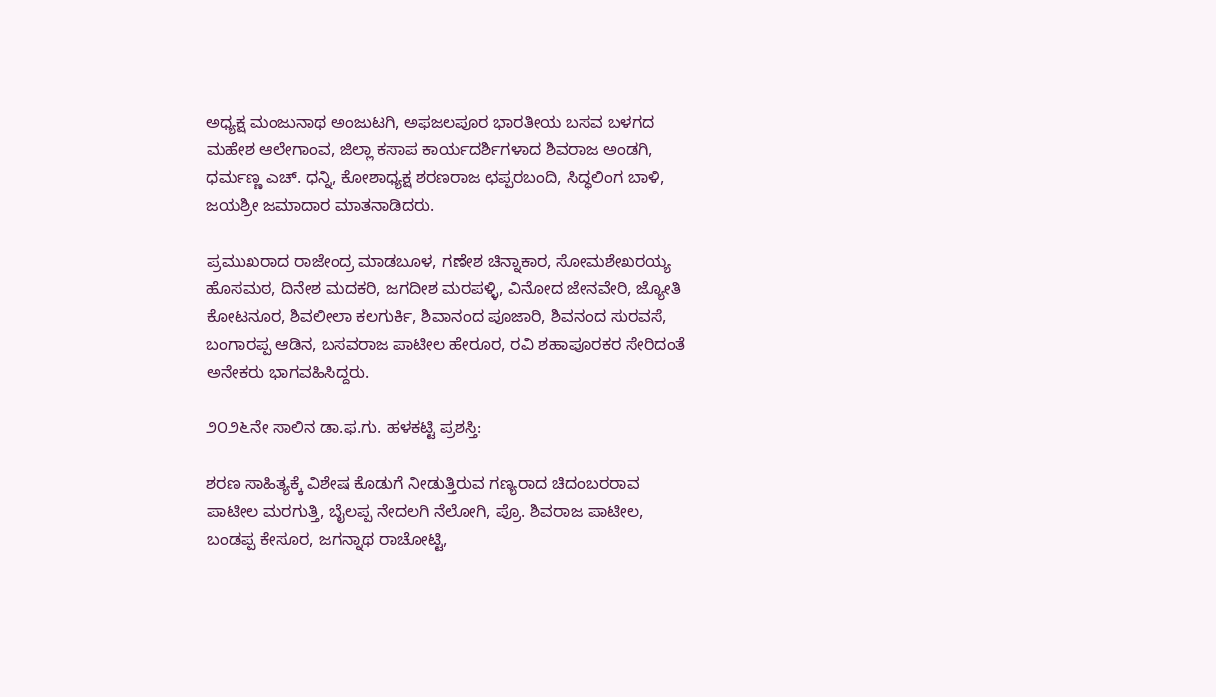ಅಧ್ಯಕ್ಷ ಮಂಜುನಾಥ ಅಂಜುಟಗಿ, ಅಫಜಲಪೂರ ಭಾರತೀಯ ಬಸವ ಬಳಗದ ಮಹೇಶ ಆಲೇಗಾಂವ, ಜಿಲ್ಲಾ ಕಸಾಪ ಕಾರ್ಯದರ್ಶಿಗಳಾದ ಶಿವರಾಜ ಅಂಡಗಿ, ಧರ್ಮಣ್ಣ ಎಚ್. ಧನ್ನಿ, ಕೋಶಾಧ್ಯಕ್ಷ ಶರಣರಾಜ ಛಪ್ಪರಬಂದಿ, ಸಿದ್ಧಲಿಂಗ ಬಾಳಿ, ಜಯಶ್ರೀ ಜಮಾದಾರ ಮಾತನಾಡಿದರು.

ಪ್ರಮುಖರಾದ ರಾಜೇಂದ್ರ ಮಾಡಬೂಳ, ಗಣೇಶ ಚಿನ್ನಾಕಾರ, ಸೋಮಶೇಖರಯ್ಯ ಹೊಸಮಠ, ದಿನೇಶ ಮದಕರಿ, ಜಗದೀಶ ಮರಪಳ್ಳಿ, ವಿನೋದ ಜೇನವೇರಿ, ಜ್ಯೋತಿ ಕೋಟನೂರ, ಶಿವಲೀಲಾ ಕಲಗುರ್ಕಿ, ಶಿವಾನಂದ ಪೂಜಾರಿ, ಶಿವನಂದ ಸುರವಸೆ, ಬಂಗಾರಪ್ಪ ಆಡಿನ, ಬಸವರಾಜ ಪಾಟೀಲ ಹೇರೂರ, ರವಿ ಶಹಾಪೂರಕರ ಸೇರಿದಂತೆ ಅನೇಕರು ಭಾಗವಹಿಸಿದ್ದರು.

೨೦೨೬ನೇ ಸಾಲಿನ ಡಾ.ಫ.ಗು. ಹಳಕಟ್ಟಿ ಪ್ರಶಸ್ತಿ:

ಶರಣ ಸಾಹಿತ್ಯಕ್ಕೆ ವಿಶೇಷ ಕೊಡುಗೆ ನೀಡುತ್ತಿರುವ ಗಣ್ಯರಾದ ಚಿದಂಬರರಾವ ಪಾಟೀಲ ಮರಗುತ್ತಿ, ಬೈಲಪ್ಪ ನೇದಲಗಿ ನೆಲೋಗಿ, ಪ್ರೊ. ಶಿವರಾಜ ಪಾಟೀಲ, ಬಂಡಪ್ಪ ಕೇಸೂರ, ಜಗನ್ನಾಥ ರಾಚೋಟ್ಟಿ,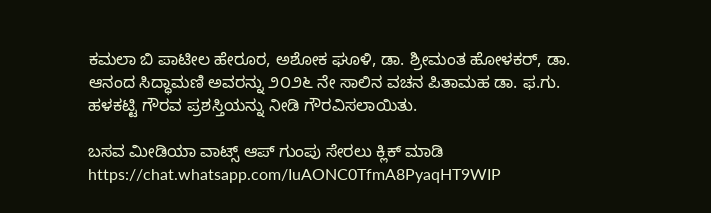ಕಮಲಾ ಬಿ ಪಾಟೀಲ ಹೇರೂರ, ಅಶೋಕ ಘೂಳಿ, ಡಾ. ಶ್ರೀಮಂತ ಹೋಳಕರ್, ಡಾ. ಆನಂದ ಸಿದ್ಧಾಮಣಿ ಅವರನ್ನು ೨೦೨೬ ನೇ ಸಾಲಿನ ವಚನ ಪಿತಾಮಹ ಡಾ. ಫ.ಗು. ಹಳಕಟ್ಟಿ ಗೌರವ ಪ್ರಶಸ್ತಿಯನ್ನು ನೀಡಿ ಗೌರವಿಸಲಾಯಿತು.

ಬಸವ ಮೀಡಿಯಾ ವಾಟ್ಸ್ ಆಪ್ ಗುಂಪು ಸೇರಲು ಕ್ಲಿಕ್ ಮಾಡಿ
https://chat.whatsapp.com/IuAONC0TfmA8PyaqHT9WIP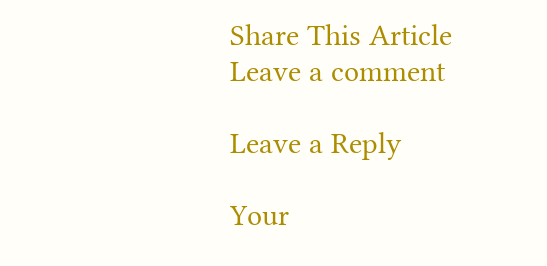Share This Article
Leave a comment

Leave a Reply

Your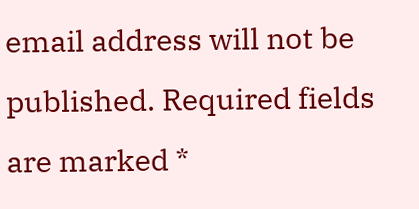email address will not be published. Required fields are marked *